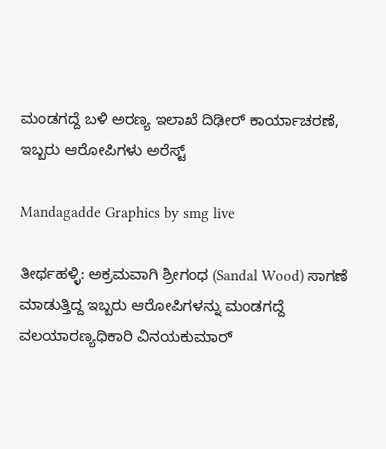ಮಂಡಗದ್ದೆ ಬಳಿ ಅರಣ್ಯ ಇಲಾಖೆ ದಿಢೀರ್‌ ಕಾರ್ಯಾಚರಣೆ, ಇಬ್ಬರು ಆರೋಪಿಗಳು ಅರೆಸ್ಟ್‌

Mandagadde Graphics by smg live

ತೀರ್ಥಹಳ್ಳಿ: ಅಕ್ರಮವಾಗಿ ಶ್ರೀಗಂಧ (Sandal Wood) ಸಾಗಣೆ ಮಾಡುತ್ತಿದ್ದ ಇಬ್ಬರು ಆರೋಪಿಗಳನ್ನು ಮಂಡಗದ್ದೆ ವಲಯಾರಣ್ಯಧಿಕಾರಿ ವಿನಯಕುಮಾ‌ರ್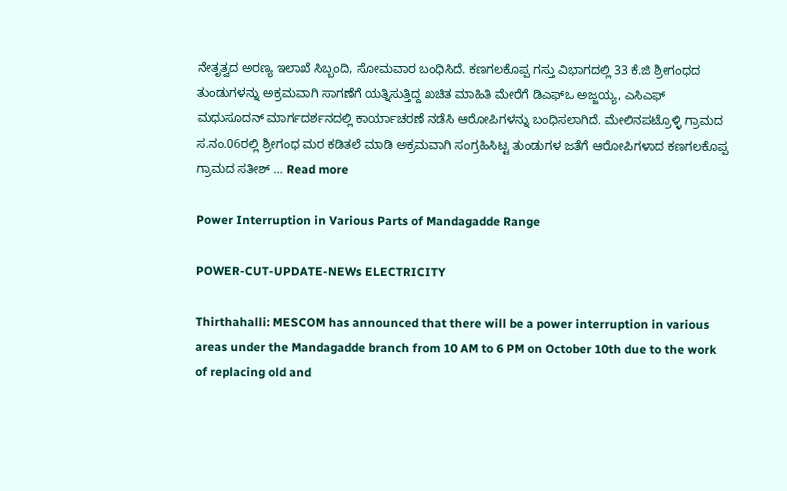ನೇತೃತ್ವದ ಅರಣ್ಯ ಇಲಾಖೆ ಸಿಬ್ಬಂದಿ, ಸೋಮವಾರ ಬಂಧಿಸಿದೆ. ಕಣಗಲಕೊಪ್ಪ ಗಸ್ತು ವಿಭಾಗದಲ್ಲಿ 33 ಕೆ.ಜಿ ಶ್ರೀಗಂಧದ ತುಂಡುಗಳನ್ನು ಅಕ್ರಮವಾಗಿ ಸಾಗಣೆಗೆ ಯತ್ನಿಸುತ್ತಿದ್ದ ಖಚಿತ ಮಾಹಿತಿ ಮೇರೆಗೆ ಡಿಎಫ್‌ಒ ಅಜ್ಜಯ್ಯ, ಎಸಿಎಫ್ ಮಧುಸೂದನ್ ಮಾರ್ಗದರ್ಶನದಲ್ಲಿ ಕಾರ್ಯಾಚರಣೆ ನಡೆಸಿ ಆರೋಪಿಗಳನ್ನು ಬಂಧಿಸಲಾಗಿದೆ. ಮೇಲಿನಪಟ್ರೊಳ್ಳಿ ಗ್ರಾಮದ ಸ.ನಂ.06ರಲ್ಲಿ ಶ್ರೀಗಂಧ ಮರ ಕಡಿತಲೆ ಮಾಡಿ ಅಕ್ರಮವಾಗಿ ಸಂಗ್ರಹಿಸಿಟ್ಟ ತುಂಡುಗಳ ಜತೆಗೆ ಆರೋಪಿಗಳಾದ ಕಣಗಲಕೊಪ್ಪ ಗ್ರಾಮದ ಸತೀಶ್ … Read more

Power Interruption in Various Parts of Mandagadde Range

POWER-CUT-UPDATE-NEWs ELECTRICITY

Thirthahalli: MESCOM has announced that there will be a power interruption in various areas under the Mandagadde branch from 10 AM to 6 PM on October 10th due to the work of replacing old and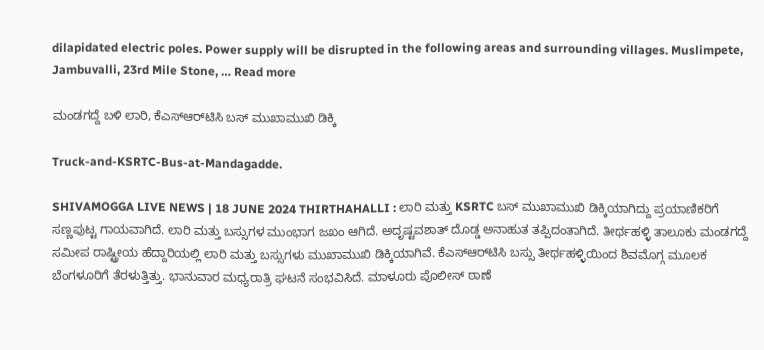dilapidated electric poles. Power supply will be disrupted in the following areas and surrounding villages. Muslimpete, Jambuvalli, 23rd Mile Stone, … Read more

ಮಂಡಗದ್ದೆ ಬಳಿ ಲಾರಿ, ಕೆಎಸ್‌ಆರ್‌ಟಿಸಿ ಬಸ್‌ ಮುಖಾಮುಖಿ ಡಿಕ್ಕಿ

Truck-and-KSRTC-Bus-at-Mandagadde.

SHIVAMOGGA LIVE NEWS | 18 JUNE 2024 THIRTHAHALLI : ಲಾರಿ ಮತ್ತು KSRTC ಬಸ್‌ ಮುಖಾಮುಖಿ ಡಿಕ್ಕಿಯಾಗಿದ್ದು ಪ್ರಯಾಣಿಕರಿಗೆ ಸಣ್ಣಪುಟ್ಟ ಗಾಯವಾಗಿದೆ. ಲಾರಿ ಮತ್ತು ಬಸ್ಸುಗಳ ಮುಂಭಾಗ ಜಖಂ ಆಗಿದೆ. ಅದೃಷ್ಟವಶಾತ್‌ ದೊಡ್ಡ ಅನಾಹುತ ತಪ್ಪಿದಂತಾಗಿದೆ. ತೀರ್ಥಹಳ್ಳಿ ತಾಲೂಕು ಮಂಡಗದ್ದೆ ಸಮೀಪ ರಾಷ್ಟ್ರೀಯ ಹೆದ್ದಾರಿಯಲ್ಲಿ ಲಾರಿ ಮತ್ತು ಬಸ್ಸುಗಳು ಮುಖಾಮುಖಿ ಡಿಕ್ಕಿಯಾಗಿವೆ. ಕೆಎಸ್‌ಆರ್‌ಟಿಸಿ ಬಸ್ಸು ತೀರ್ಥಹಳ್ಳಿಯಿಂದ ಶಿವಮೊಗ್ಗ ಮೂಲಕ ಬೆಂಗಳೂರಿಗೆ ತೆರಳುತ್ತಿತ್ತು. ಭಾನುವಾರ ಮಧ್ಯರಾತ್ರಿ ಘಟನೆ ಸಂಭವಿಸಿದೆ. ಮಾಳೂರು ಪೊಲೀಸ್‌ ಠಾಣೆ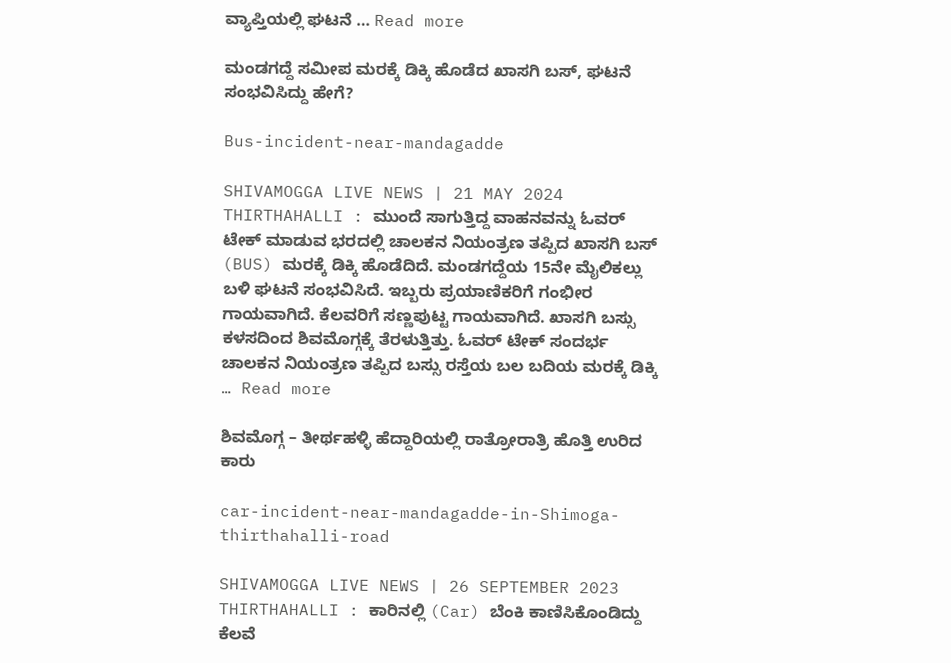ವ್ಯಾಪ್ತಿಯಲ್ಲಿ ಘಟನೆ … Read more

ಮಂಡಗದ್ದೆ ಸಮೀಪ ಮರಕ್ಕೆ ಡಿಕ್ಕಿ ಹೊಡೆದ ಖಾಸಗಿ ಬಸ್‌, ಘಟನೆ ಸಂಭವಿಸಿದ್ದು ಹೇಗೆ?

Bus-incident-near-mandagadde

SHIVAMOGGA LIVE NEWS | 21 MAY 2024 THIRTHAHALLI : ಮುಂದೆ ಸಾಗುತ್ತಿದ್ದ ವಾಹನವನ್ನು ಓವರ್‌ ಟೇಕ್‌ ಮಾಡುವ ಭರದಲ್ಲಿ ಚಾಲಕನ ನಿಯಂತ್ರಣ ತಪ್ಪಿದ ಖಾಸಗಿ ಬಸ್‌ (BUS) ಮರಕ್ಕೆ ಡಿಕ್ಕಿ ಹೊಡೆದಿದೆ. ಮಂಡಗದ್ದೆಯ 15ನೇ ಮೈಲಿಕಲ್ಲು ಬಳಿ ಘಟನೆ ಸಂಭವಿಸಿದೆ. ಇಬ್ಬರು ಪ್ರಯಾಣಿಕರಿಗೆ ಗಂಭೀರ ಗಾಯವಾಗಿದೆ. ಕೆಲವರಿಗೆ ಸಣ್ಣಪುಟ್ಟ ಗಾಯವಾಗಿದೆ. ಖಾಸಗಿ ಬಸ್ಸು ಕಳಸದಿಂದ ಶಿವಮೊಗ್ಗಕ್ಕೆ ತೆರಳುತ್ತಿತ್ತು. ಓವರ್‌ ಟೇಕ್ ಸಂದರ್ಭ ಚಾಲಕನ ನಿಯಂತ್ರಣ ತಪ್ಪಿದ ಬಸ್ಸು ರಸ್ತೆಯ ಬಲ ಬದಿಯ ಮರಕ್ಕೆ ಡಿಕ್ಕಿ … Read more

ಶಿವಮೊಗ್ಗ – ತೀರ್ಥಹಳ್ಳಿ ಹೆದ್ದಾರಿಯಲ್ಲಿ ರಾತ್ರೋರಾತ್ರಿ ಹೊತ್ತಿ ಉರಿದ ಕಾರು

car-incident-near-mandagadde-in-Shimoga-thirthahalli-road

SHIVAMOGGA LIVE NEWS | 26 SEPTEMBER 2023 THIRTHAHALLI : ಕಾರಿನಲ್ಲಿ (Car) ಬೆಂಕಿ ಕಾಣಿಸಿಕೊಂಡಿದ್ದು ಕೆಲವೆ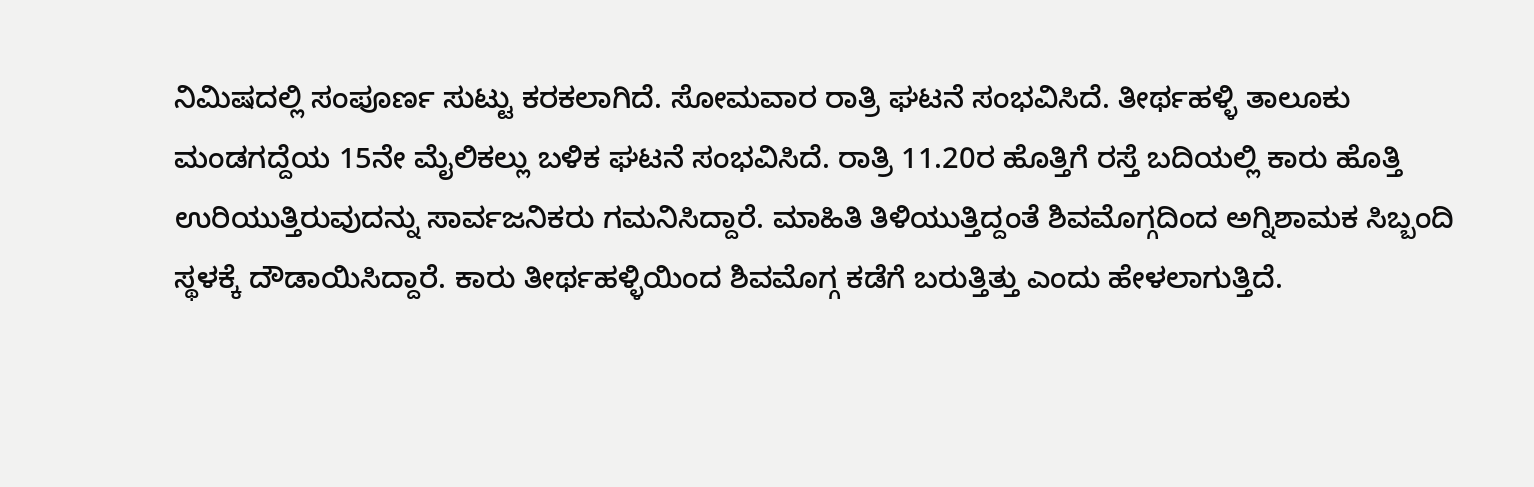ನಿಮಿಷದಲ್ಲಿ ಸಂಪೂರ್ಣ ಸುಟ್ಟು ಕರಕಲಾಗಿದೆ. ಸೋಮವಾರ ರಾತ್ರಿ ಘಟನೆ ಸಂಭವಿಸಿದೆ. ತೀರ್ಥಹಳ್ಳಿ ತಾಲೂಕು ಮಂಡಗದ್ದೆಯ 15ನೇ ಮೈಲಿಕಲ್ಲು ಬಳಿಕ ಘಟನೆ ಸಂಭವಿಸಿದೆ. ರಾತ್ರಿ 11.20ರ ಹೊತ್ತಿಗೆ ರಸ್ತೆ ಬದಿಯಲ್ಲಿ ಕಾರು ಹೊತ್ತಿ ಉರಿಯುತ್ತಿರುವುದನ್ನು ಸಾರ್ವಜನಿಕರು ಗಮನಿಸಿದ್ದಾರೆ. ಮಾಹಿತಿ ತಿಳಿಯುತ್ತಿದ್ದಂತೆ ಶಿವಮೊಗ್ಗದಿಂದ ಅಗ್ನಿಶಾಮಕ ಸಿಬ್ಬಂದಿ ಸ್ಥಳಕ್ಕೆ ದೌಡಾಯಿಸಿದ್ದಾರೆ. ಕಾರು ತೀರ್ಥಹಳ್ಳಿಯಿಂದ ಶಿವಮೊಗ್ಗ ಕಡೆಗೆ ಬರುತ್ತಿತ್ತು ಎಂದು ಹೇಳಲಾಗುತ್ತಿದೆ.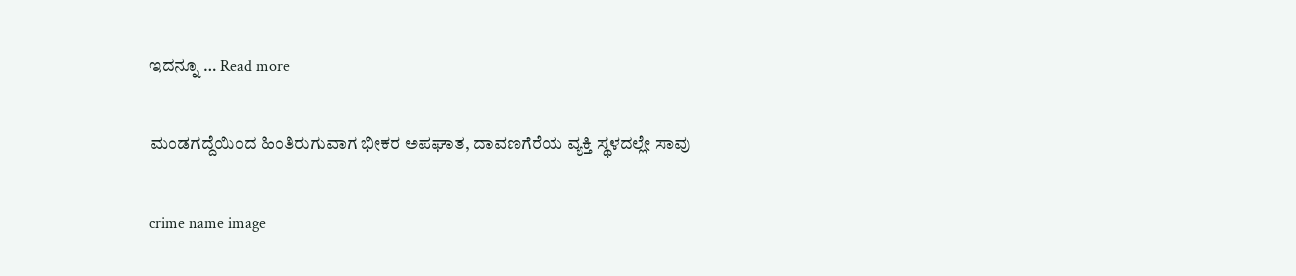ಇದನ್ನೂ … Read more

ಮಂಡಗದ್ದೆಯಿಂದ ಹಿಂತಿರುಗುವಾಗ ಭೀಕರ ಅಪಘಾತ, ದಾವಣಗೆರೆಯ ವ್ಯಕ್ತಿ ಸ್ಥಳದಲ್ಲೇ ಸಾವು

crime name image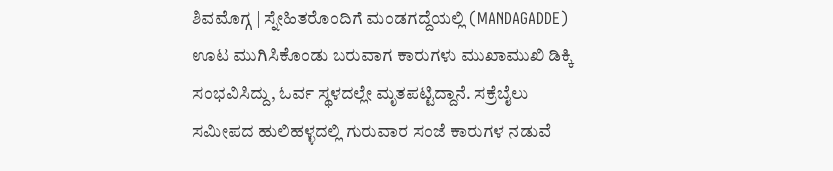ಶಿವಮೊಗ್ಗ | ಸ್ನೇಹಿತರೊಂದಿಗೆ ಮಂಡಗದ್ದೆಯಲ್ಲಿ (MANDAGADDE) ಊಟ ಮುಗಿಸಿಕೊಂಡು ಬರುವಾಗ ಕಾರುಗಳು ಮುಖಾಮುಖಿ ಡಿಕ್ಕಿ ಸಂಭವಿಸಿದ್ದು, ಓರ್ವ ಸ್ಥಳದಲ್ಲೇ ಮೃತಪಟ್ಟಿದ್ದಾನೆ. ಸಕ್ರೆಬೈಲು ಸಮೀಪದ ಹುಲಿಹಳ್ಳದಲ್ಲಿ ಗುರುವಾರ ಸಂಜೆ ಕಾರುಗಳ ನಡುವೆ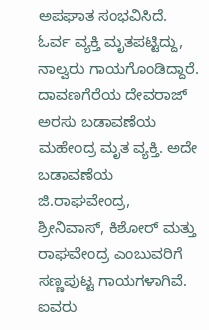ಅಪಘಾತ ಸಂಭವಿಸಿದೆ. ಓರ್ವ ವ್ಯಕ್ತಿ ಮೃತಪಟ್ಟಿದ್ದು, ನಾಲ್ವರು ಗಾಯಗೊಂಡಿದ್ದಾರೆ. ದಾವಣಗೆರೆಯ ದೇವರಾಜ್ ಅರಸು ಬಡಾವಣೆಯ ಮಹೇಂದ್ರ ಮೃತ ವ್ಯಕ್ತಿ. ಅದೇ ಬಡಾವಣೆಯ ಜಿ.ರಾಘವೇಂದ್ರ, ಶ್ರೀನಿವಾಸ್, ಕಿಶೋರ್ ಮತ್ತು ರಾಘವೇಂದ್ರ ಎಂಬುವರಿಗೆ ಸಣ್ಣಪುಟ್ಟ ಗಾಯಗಳಾಗಿವೆ. ಐವರು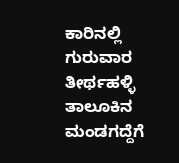ಕಾರಿನಲ್ಲಿ ಗುರುವಾರ ತೀರ್ಥಹಳ್ಳಿ ತಾಲೂಕಿನ ಮಂಡಗದ್ದೆಗೆ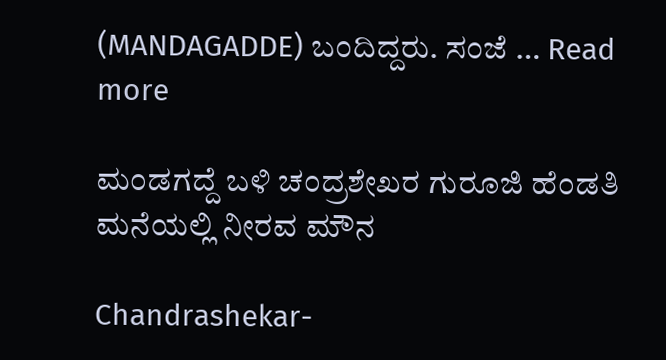(MANDAGADDE) ಬಂದಿದ್ದರು. ಸಂಜೆ … Read more

ಮಂಡಗದ್ದೆ ಬಳಿ ಚಂದ್ರಶೇಖರ ಗುರೂಜಿ ಹೆಂಡತಿ ಮನೆಯಲ್ಲಿ ನೀರವ ಮೌನ

Chandrashekar-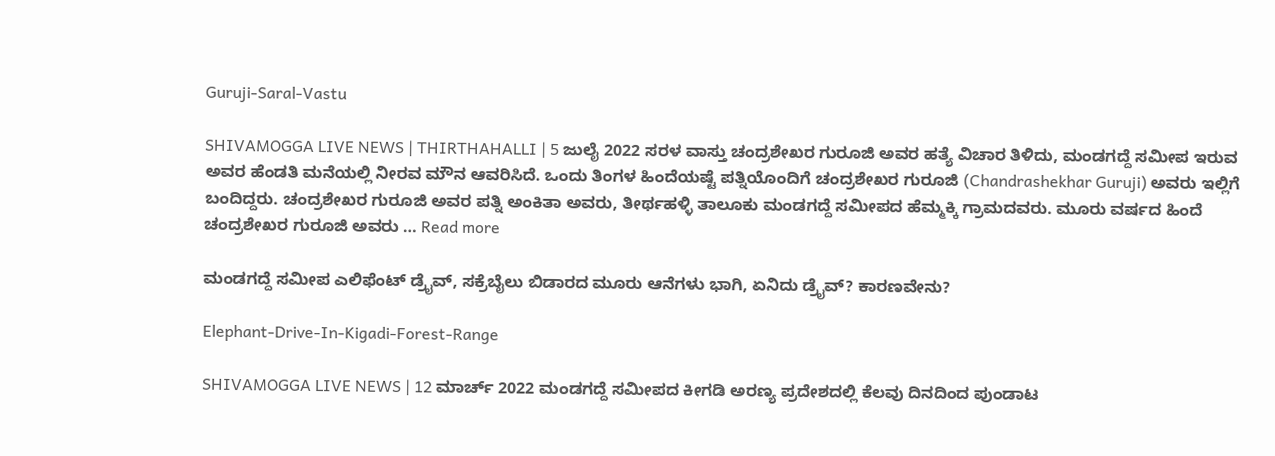Guruji-Saral-Vastu

SHIVAMOGGA LIVE NEWS | THIRTHAHALLI | 5 ಜುಲೈ 2022 ಸರಳ ವಾಸ್ತು ಚಂದ್ರಶೇಖರ ಗುರೂಜಿ ಅವರ ಹತ್ಯೆ ವಿಚಾರ ತಿಳಿದು, ಮಂಡಗದ್ದೆ ಸಮೀಪ ಇರುವ ಅವರ ಹೆಂಡತಿ ಮನೆಯಲ್ಲಿ ನೀರವ ಮೌನ ಆವರಿಸಿದೆ. ಒಂದು ತಿಂಗಳ ಹಿಂದೆಯಷ್ಟೆ ಪತ್ನಿಯೊಂದಿಗೆ ಚಂದ್ರಶೇಖರ ಗುರೂಜಿ (Chandrashekhar Guruji) ಅವರು ಇಲ್ಲಿಗೆ ಬಂದಿದ್ದರು. ಚಂದ್ರಶೇಖರ ಗುರೂಜಿ ಅವರ ಪತ್ನಿ ಅಂಕಿತಾ ಅವರು, ತೀರ್ಥಹಳ್ಳಿ ತಾಲೂಕು ಮಂಡಗದ್ದೆ ಸಮೀಪದ ಹೆಮ್ಮಕ್ಕಿ ಗ್ರಾಮದವರು. ಮೂರು ವರ್ಷದ ಹಿಂದೆ ಚಂದ್ರಶೇಖರ ಗುರೂಜಿ ಅವರು … Read more

ಮಂಡಗದ್ದೆ ಸಮೀಪ ಎಲಿಫೆಂಟ್ ಡ್ರೈವ್, ಸಕ್ರೆಬೈಲು ಬಿಡಾರದ ಮೂರು ಆನೆಗಳು ಭಾಗಿ, ಏನಿದು ಡ್ರೈವ್? ಕಾರಣವೇನು?

Elephant-Drive-In-Kigadi-Forest-Range

SHIVAMOGGA LIVE NEWS | 12 ಮಾರ್ಚ್ 2022 ಮಂಡಗದ್ದೆ ಸಮೀಪದ ಕೀಗಡಿ ಅರಣ್ಯ ಪ್ರದೇಶದಲ್ಲಿ ಕೆಲವು ದಿನದಿಂದ ಪುಂಡಾಟ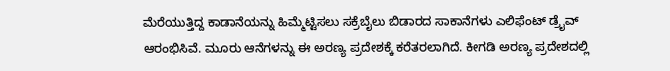ಮೆರೆಯುತ್ತಿದ್ದ ಕಾಡಾನೆಯನ್ನು ಹಿಮ್ಮೆಟ್ಟಿಸಲು ಸಕ್ರೆಬೈಲು ಬಿಡಾರದ ಸಾಕಾನೆಗಳು ಎಲಿಫೆಂಟ್ ಡ್ರೈವ್ ಆರಂಭಿಸಿವೆ. ಮೂರು ಆನೆಗಳನ್ನು ಈ ಅರಣ್ಯ ಪ್ರದೇಶಕ್ಕೆ ಕರೆತರಲಾಗಿದೆ. ಕೀಗಡಿ ಅರಣ್ಯ ಪ್ರದೇಶದಲ್ಲಿ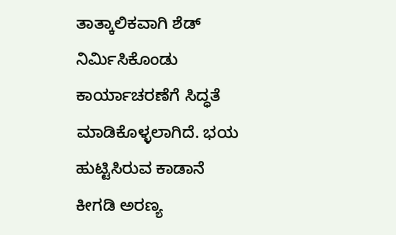ತಾತ್ಕಾಲಿಕವಾಗಿ ಶೆಡ್ ನಿರ್ಮಿಸಿಕೊಂಡು ಕಾರ್ಯಾಚರಣೆಗೆ ಸಿದ್ಧತೆ ಮಾಡಿಕೊಳ್ಳಲಾಗಿದೆ. ಭಯ ಹುಟ್ಟಿಸಿರುವ ಕಾಡಾನೆ ಕೀಗಡಿ ಅರಣ್ಯ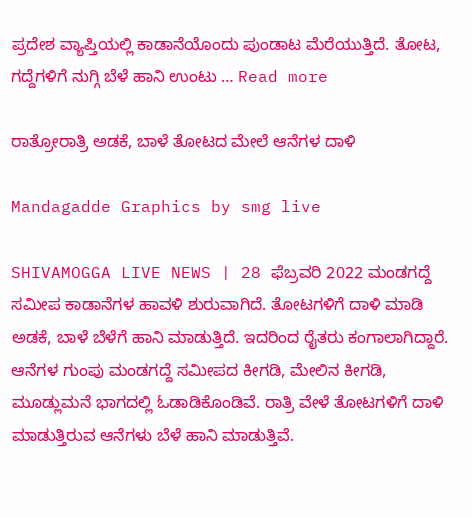ಪ್ರದೇಶ ವ್ಯಾಪ್ತಿಯಲ್ಲಿ ಕಾಡಾನೆಯೊಂದು ಪುಂಡಾಟ ಮೆರೆಯುತ್ತಿದೆ. ತೋಟ, ಗದ್ದೆಗಳಿಗೆ ನುಗ್ಗಿ ಬೆಳೆ ಹಾನಿ ಉಂಟು … Read more

ರಾತ್ರೋರಾತ್ರಿ ಅಡಕೆ, ಬಾಳೆ ತೋಟದ ಮೇಲೆ ಆನೆಗಳ ದಾಳಿ

Mandagadde Graphics by smg live

SHIVAMOGGA LIVE NEWS | 28 ಫೆಬ್ರವರಿ 2022 ಮಂಡಗದ್ದೆ ಸಮೀಪ ಕಾಡಾನೆಗಳ ಹಾವಳಿ ಶುರುವಾಗಿದೆ. ತೋಟಗಳಿಗೆ ದಾಳಿ ಮಾಡಿ ಅಡಕೆ, ಬಾಳೆ ಬೆಳೆಗೆ ಹಾನಿ ಮಾಡುತ್ತಿದೆ. ಇದರಿಂದ ರೈತರು ಕಂಗಾಲಾಗಿದ್ದಾರೆ. ಆನೆಗಳ ಗುಂಪು ಮಂಡಗದ್ದೆ ಸಮೀಪದ ಕೀಗಡಿ, ಮೇಲಿನ ಕೀಗಡಿ, ಮೂಡ್ಲುಮನೆ ಭಾಗದಲ್ಲಿ ಓಡಾಡಿಕೊಂಡಿವೆ. ರಾತ್ರಿ ವೇಳೆ ತೋಟಗಳಿಗೆ ದಾಳಿ ಮಾಡುತ್ತಿರುವ ಆನೆಗಳು ಬೆಳೆ ಹಾನಿ ಮಾಡುತ್ತಿವೆ.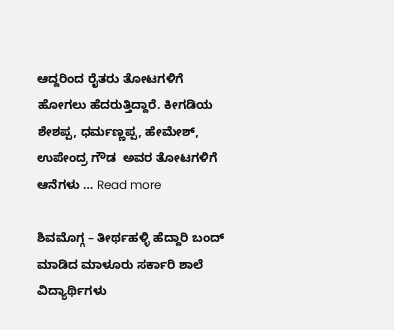ಆದ್ದರಿಂದ ರೈತರು ತೋಟಗಳಿಗೆ ಹೋಗಲು ಹೆದರುತ್ತಿದ್ದಾರೆ. ಕೀಗಡಿಯ ಶೇಶಪ್ಪ, ಧರ್ಮಣ್ಣಪ್ಪ, ಹೇಮೇಶ್, ಉಪೇಂದ್ರ ಗೌಡ  ಅವರ ತೋಟಗಳಿಗೆ ಆನೆಗಳು … Read more

ಶಿವಮೊಗ್ಗ – ತೀರ್ಥಹಳ್ಳಿ ಹೆದ್ದಾರಿ ಬಂದ್ ಮಾಡಿದ ಮಾಳೂರು ಸರ್ಕಾರಿ ಶಾಲೆ ವಿದ್ಯಾರ್ಥಿಗಳು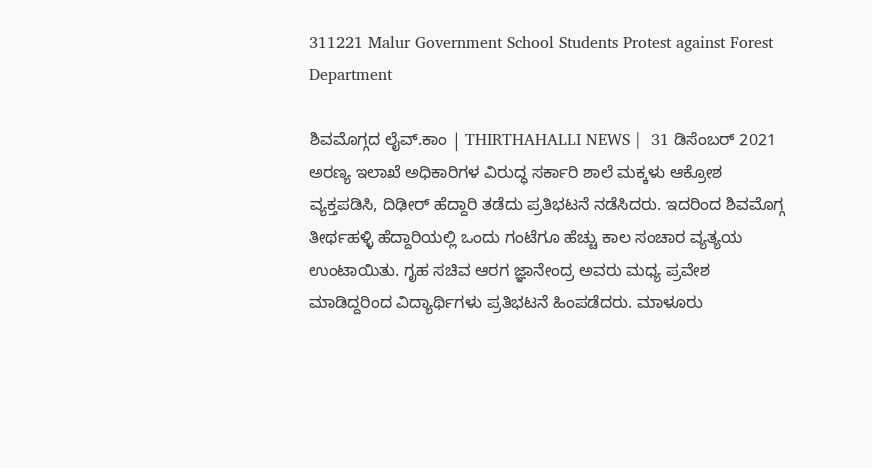311221 Malur Government School Students Protest against Forest Department

ಶಿವಮೊಗ್ಗದ ಲೈವ್.ಕಾಂ | THIRTHAHALLI NEWS |  31 ಡಿಸೆಂಬರ್ 2021 ಅರಣ್ಯ ಇಲಾಖೆ ಅಧಿಕಾರಿಗಳ ವಿರುದ್ಧ ಸರ್ಕಾರಿ ಶಾಲೆ ಮಕ್ಕಳು ಆಕ್ರೋಶ ವ್ಯಕ್ತಪಡಿಸಿ, ದಿಢೀರ್ ಹೆದ್ದಾರಿ ತಡೆದು ಪ್ರತಿಭಟನೆ ನಡೆಸಿದರು. ಇದರಿಂದ ಶಿವಮೊಗ್ಗ ತೀರ್ಥಹಳ್ಳಿ ಹೆದ್ದಾರಿಯಲ್ಲಿ ಒಂದು ಗಂಟೆಗೂ ಹೆಚ್ಚು ಕಾಲ ಸಂಚಾರ ವ್ಯತ್ಯಯ ಉಂಟಾಯಿತು. ಗೃಹ ಸಚಿವ ಆರಗ ಜ್ಞಾನೇಂದ್ರ ಅವರು ಮಧ್ಯ ಪ್ರವೇಶ ಮಾಡಿದ್ದರಿಂದ ವಿದ್ಯಾರ್ಥಿಗಳು ಪ್ರತಿಭಟನೆ ಹಿಂಪಡೆದರು. ಮಾಳೂರು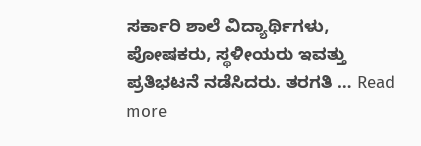ಸರ್ಕಾರಿ ಶಾಲೆ ವಿದ್ಯಾರ್ಥಿಗಳು, ಪೋಷಕರು, ಸ್ಥಳೀಯರು ಇವತ್ತು ಪ್ರತಿಭಟನೆ ನಡೆಸಿದರು. ತರಗತಿ … Read more